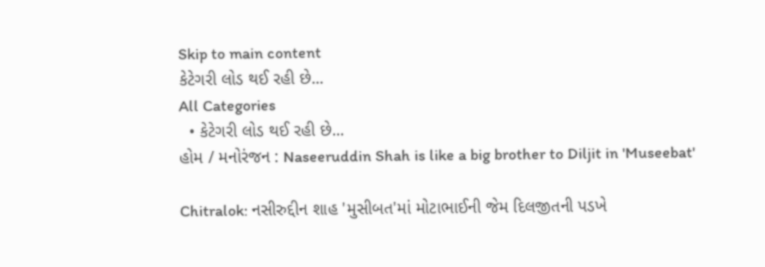Skip to main content
કેટેગરી લોડ થઈ રહી છે...
All Categories
  • કેટેગરી લોડ થઈ રહી છે...
હોમ / મનોરંજન : Naseeruddin Shah is like a big brother to Diljit in 'Museebat'

Chitralok: નસીરુદ્દીન શાહ 'મુસીબત'માં મોટાભાઈની જેમ દિલજીતની પડખે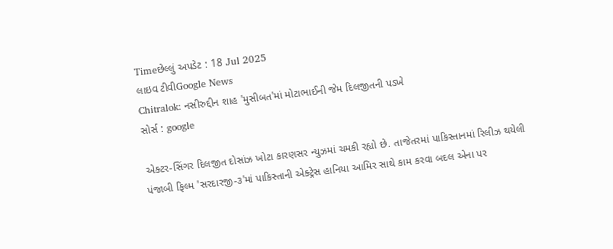Timeછેલ્લું અપડેટ : 18 Jul 2025
લાઇવ ટીવીGoogle News
Chitralok: નસીરુદ્દીન શાહ 'મુસીબત'માં મોટાભાઈની જેમ દિલજીતની પડખે
સોર્સ : google

એક્ટર-સિંગર દિલજીત દોસાંઝ ખોટા કારણસર ન્યુઝમાં ચમકી રહ્યો છે. તાજેતરમાં પાકિસ્તાનમાં રિલીઝ થયેલી પંજાબી ફિલ્મ 'સરદારજી-૩'માં પાકિસ્તાની એક્ટ્રેસ હાનિયા આમિર સાથે કામ કરવા બદલ એના પર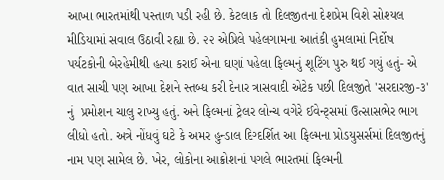આખા ભારતમાંથી પસ્તાળ પડી રહી છે. કેટલાક તો દિલજીતના દેશપ્રેમ વિશે સોશ્યલ મીડિયામાં સવાલ ઉઠાવી રહ્યા છે. ૨૨ એપ્રિલે પહેલગામના આતંકી હુમલામાં નિર્દોષ  પર્યટકોની બેરહેમીથી હત્યા કરાઈ એના ઘણાં પહેલા ફિલ્મનું શૂટિંગ પુરુ થઈ ગયું હતું- એ વાત સાચી પણ આખા દેશને સ્તબ્ધ કરી દેનાર ત્રાસવાદી એટેક પછી દિલજીતે 'સરદારજી-૩' નું  પ્રમોશન ચાલુ રાખ્યુ હતું. અને ફિલ્મનાં ટ્રેલર લોન્ચ વગેરે ઈવેન્ટ્સમાં ઉત્સાસભેર ભાગ લીધો હતો. અત્રે નોંધવું ઘટે કે અમર હુન્ડાલ દિગ્દર્શિત આ ફિલ્મના પ્રોડયુસર્સમાં દિલજીતનું નામ પણ સામેલ છે. ખેર, લોકોના આક્રોશનાં પગલે ભારતમાં ફિલ્મની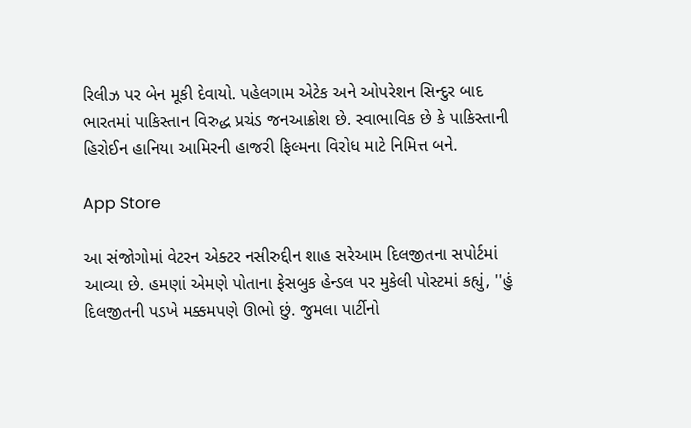રિલીઝ પર બેન મૂકી દેવાયો. પહેલગામ એટેક અને ઓપરેશન સિન્દુર બાદ ભારતમાં પાકિસ્તાન વિરુદ્ધ પ્રચંડ જનઆક્રોશ છે. સ્વાભાવિક છે કે પાકિસ્તાની હિરોઈન હાનિયા આમિરની હાજરી ફિલ્મના વિરોધ માટે નિમિત્ત બને.

App Store

આ સંજોગોમાં વેટરન એક્ટર નસીરુદ્દીન શાહ સરેઆમ દિલજીતના સપોર્ટમાં આવ્યા છે. હમણાં એમણે પોતાના ફેસબુક હેન્ડલ પર મુકેલી પોસ્ટમાં કહ્યું, ''હું  દિલજીતની પડખે મક્કમપણે ઊભો છું. જુમલા પાર્ટીનો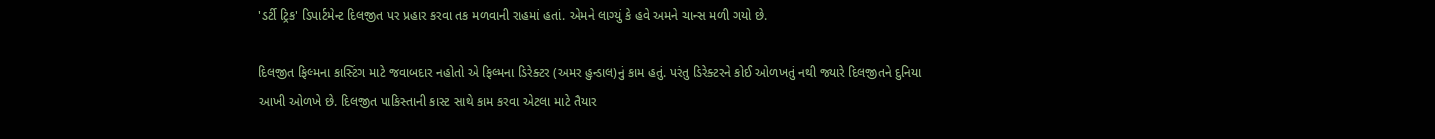'ડર્ટી ટ્રિક' ડિપાર્ટમેન્ટ દિલજીત પર પ્રહાર કરવા તક મળવાની રાહમાં હતાં. એમને લાગ્યું કે હવે અમને ચાન્સ મળી ગયો છે.

દિલજીત ફિલ્મના કાસ્ટિંગ માટે જવાબદાર નહોતો એ ફિલ્મના ડિરેક્ટર (અમર હુન્ડાલ)નું કામ હતું. પરંતુ ડિરેક્ટરને કોઈ ઓળખતું નથી જ્યારે દિલજીતને દુનિયા આખી ઓળખે છે. દિલજીત પાકિસ્તાની કાસ્ટ સાથે કામ કરવા એટલા માટે તૈયાર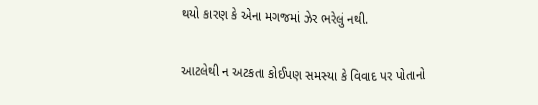થયો કારણ કે એના મગજમાં ઝેર ભરેલું નથી.

આટલેથી ન અટકતા કોઈપણ સમસ્યા કે વિવાદ પર પોતાનો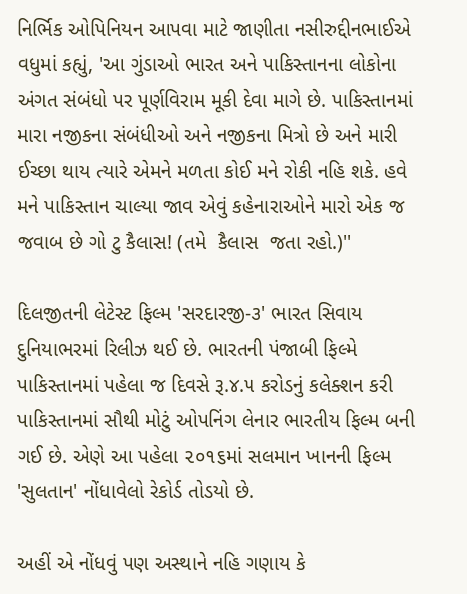નિર્ભિક ઓપિનિયન આપવા માટે જાણીતા નસીરુદ્દીનભાઈએ વધુમાં કહ્યું, 'આ ગુંડાઓ ભારત અને પાકિસ્તાનના લોકોના અંગત સંબંધો પર પૂર્ણવિરામ મૂકી દેવા માગે છે. પાકિસ્તાનમાં મારા નજીકના સંબંધીઓ અને નજીકના મિત્રો છે અને મારી ઈચ્છા થાય ત્યારે એમને મળતા કોઈ મને રોકી નહિ શકે. હવે મને પાકિસ્તાન ચાલ્યા જાવ એવું કહેનારાઓને મારો એક જ જવાબ છે ગો ટુ કૈલાસ! (તમે  કૈલાસ  જતા રહો.)''

દિલજીતની લેટેસ્ટ ફિલ્મ 'સરદારજી-૩' ભારત સિવાય દુનિયાભરમાં રિલીઝ થઈ છે. ભારતની પંજાબી ફિલ્મે પાકિસ્તાનમાં પહેલા જ દિવસે રૂ.૪.૫ કરોડનું કલેક્શન કરી પાકિસ્તાનમાં સૌથી મોટું ઓપનિંગ લેનાર ભારતીય ફિલ્મ બની ગઈ છે. એણે આ પહેલા ૨૦૧૬માં સલમાન ખાનની ફિલ્મ 'સુલતાન' નોંધાવેલો રેકોર્ડ તોડયો છે.

અહીં એ નોંધવું પણ અસ્થાને નહિ ગણાય કે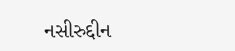નસીરુદ્દીન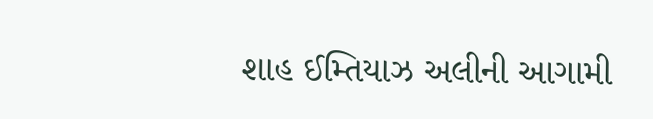શાહ ઈમ્તિયાઝ અલીની આગામી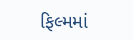ફિલ્મમાં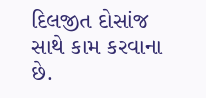દિલજીત દોસાંજ સાથે કામ કરવાના છે.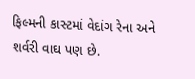ફિલ્મની કાસ્ટમાં વેદાંગ રેના અને શર્વરી વાઘ પણ છે.